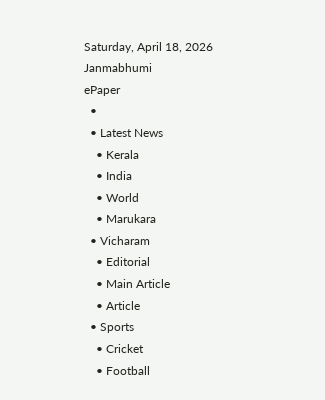Saturday, April 18, 2026
Janmabhumi
ePaper
  •
  • Latest News
    • Kerala
    • India
    • World
    • Marukara
  • Vicharam
    • Editorial
    • Main Article
    • Article
  • Sports
    • Cricket
    • Football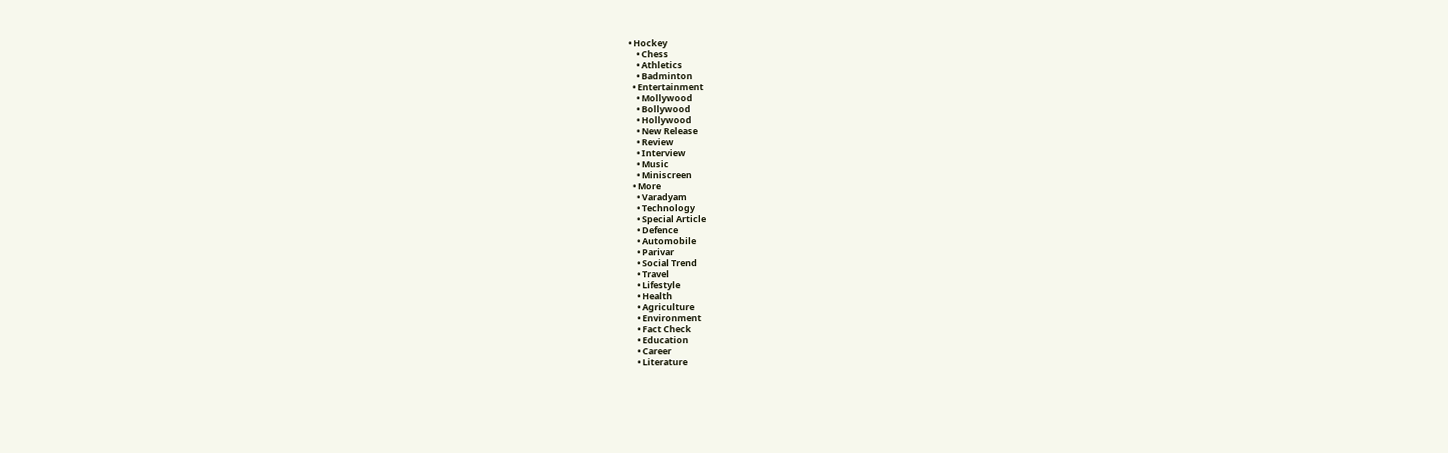• Hockey
    • Chess
    • Athletics
    • Badminton
  • Entertainment
    • Mollywood
    • Bollywood
    • Hollywood
    • New Release
    • Review
    • Interview
    • Music
    • Miniscreen
  • More
    • Varadyam
    • Technology
    • Special Article
    • Defence
    • Automobile
    • Parivar
    • Social Trend
    • Travel
    • Lifestyle
    • Health
    • Agriculture
    • Environment
    • Fact Check
    • Education
    • Career
    • Literature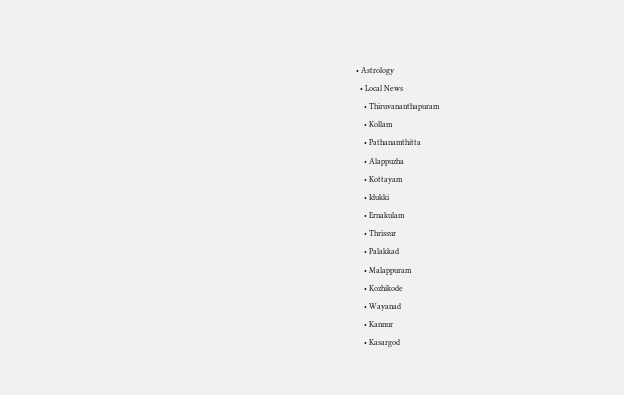• Astrology
  • Local News
    • Thiruvananthapuram
    • Kollam
    • Pathanamthitta
    • Alappuzha
    • Kottayam
    • Idukki
    • Ernakulam
    • Thrissur
    • Palakkad
    • Malappuram
    • Kozhikode
    • Wayanad
    • Kannur
    • Kasargod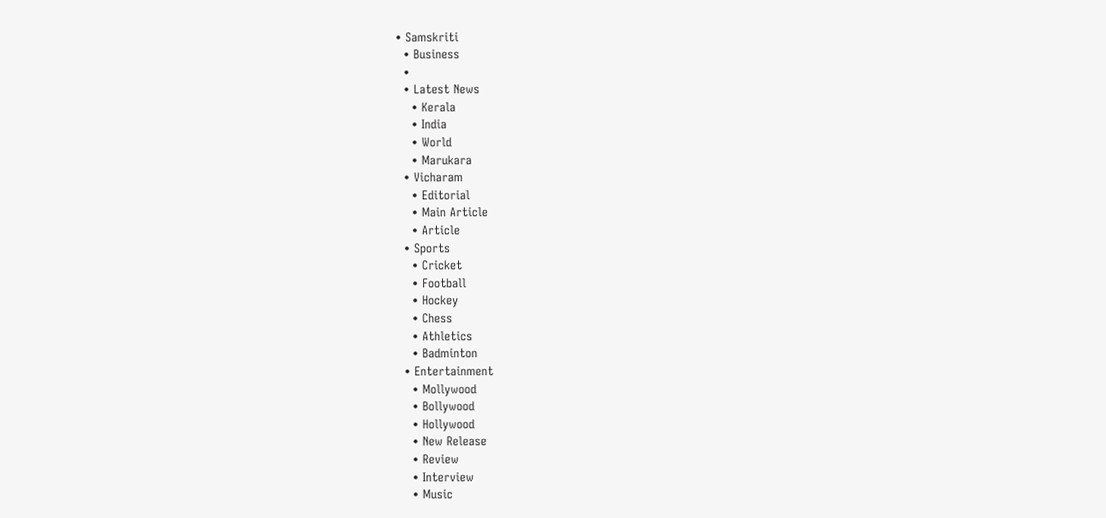• Samskriti
  • Business
  •
  • Latest News
    • Kerala
    • India
    • World
    • Marukara
  • Vicharam
    • Editorial
    • Main Article
    • Article
  • Sports
    • Cricket
    • Football
    • Hockey
    • Chess
    • Athletics
    • Badminton
  • Entertainment
    • Mollywood
    • Bollywood
    • Hollywood
    • New Release
    • Review
    • Interview
    • Music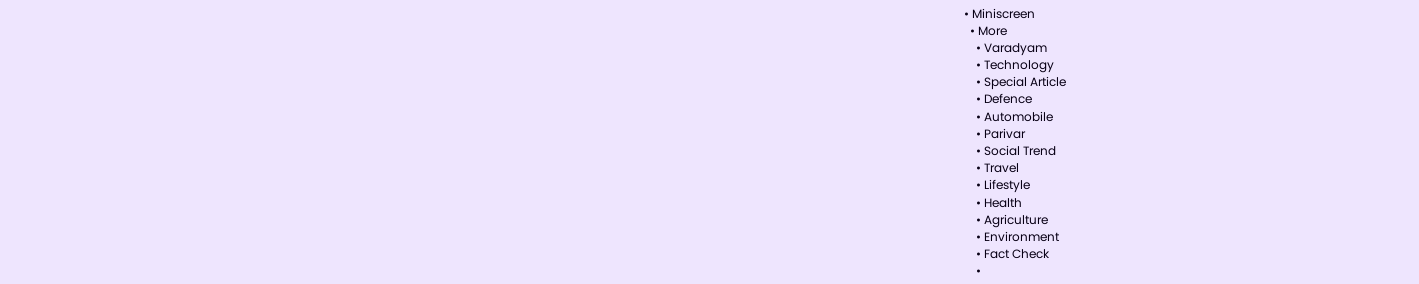• Miniscreen
  • More
    • Varadyam
    • Technology
    • Special Article
    • Defence
    • Automobile
    • Parivar
    • Social Trend
    • Travel
    • Lifestyle
    • Health
    • Agriculture
    • Environment
    • Fact Check
    •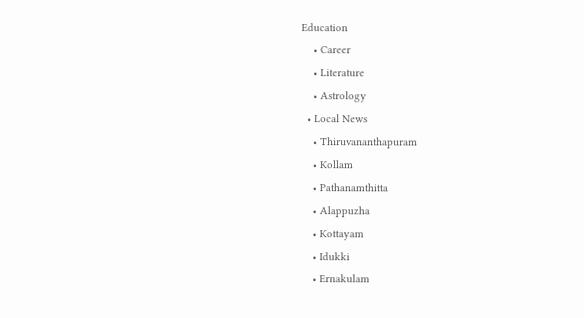Education
    • Career
    • Literature
    • Astrology
  • Local News
    • Thiruvananthapuram
    • Kollam
    • Pathanamthitta
    • Alappuzha
    • Kottayam
    • Idukki
    • Ernakulam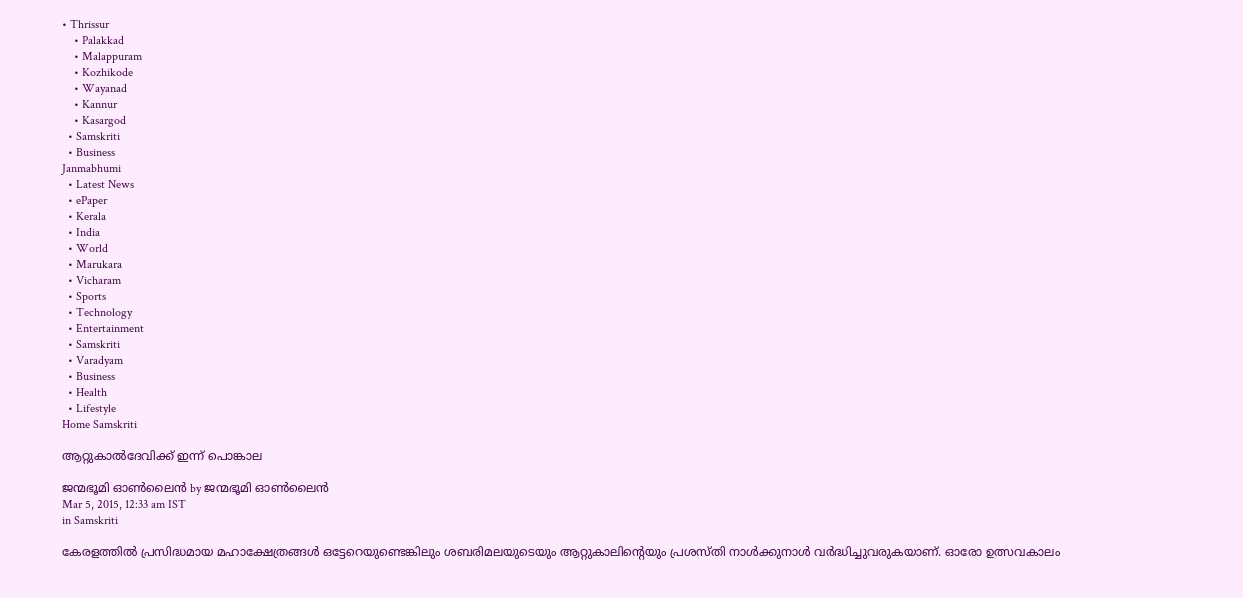• Thrissur
    • Palakkad
    • Malappuram
    • Kozhikode
    • Wayanad
    • Kannur
    • Kasargod
  • Samskriti
  • Business
Janmabhumi
  • Latest News
  • ePaper
  • Kerala
  • India
  • World
  • Marukara
  • Vicharam
  • Sports
  • Technology
  • Entertainment
  • Samskriti
  • Varadyam
  • Business
  • Health
  • Lifestyle
Home Samskriti

ആറ്റുകാല്‍ദേവിക്ക് ഇന്ന് പൊങ്കാല

ജന്മഭൂമി ഓണ്‍ലൈന്‍ by ജന്മഭൂമി ഓണ്‍ലൈന്‍
Mar 5, 2015, 12:33 am IST
in Samskriti

കേരളത്തില്‍ പ്രസിദ്ധമായ മഹാക്ഷേത്രങ്ങള്‍ ഒട്ടേറെയുണ്ടെങ്കിലും ശബരിമലയുടെയും ആറ്റുകാലിന്റെയും പ്രശസ്തി നാള്‍ക്കുനാള്‍ വര്‍ദ്ധിച്ചുവരുകയാണ്. ഓരോ ഉത്സവകാലം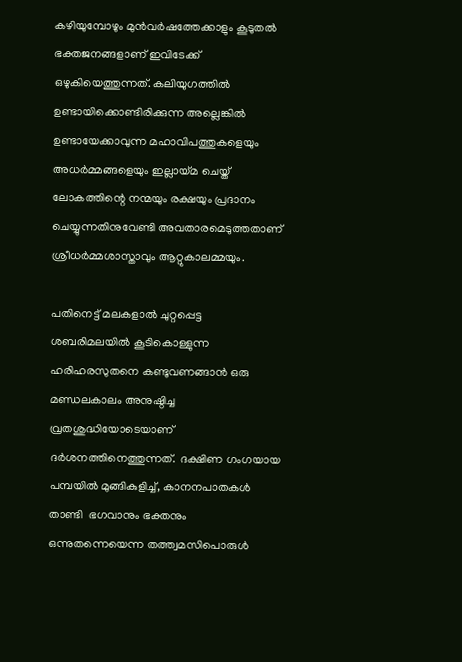കഴിയുമ്പോഴും മുന്‍വര്‍ഷത്തേക്കാളും കൂടുതല്‍ ഭക്തജനങ്ങളാണ് ഇവിടേക്ക് ഒഴുകിയെത്തുന്നത്. കലിയുഗത്തില്‍ ഉണ്ടായിക്കൊണ്ടിരിക്കുന്ന അല്ലെങ്കില്‍ ഉണ്ടായേക്കാവുന്ന മഹാവിപത്തുകളെയും അധര്‍മ്മങ്ങളെയും ഇല്ലായ്‌മ ചെയ്ത് ലോകത്തിന്റെ നന്മയും രക്ഷയും പ്രദാനം ചെയ്യുന്നതിനുവേണ്ടി അവതാരമെടുത്തതാണ് ശ്രീധര്‍മ്മശാസ്താവും ആറ്റുകാലമ്മയും.

പതിനെട്ട് മലകളാല്‍ ചുറ്റപ്പെട്ട  ശബരിമലയില്‍ കൂടികൊള്ളുന്ന ഹരിഹരസുതനെ കണ്ടുവണങ്ങാന്‍ ഒരു മണ്ഡലകാലം അനുഷ്ഠിച്ച വ്രതശുദ്ധിയോടെയാണ് ദര്‍ശനത്തിനെത്തുന്നത്.  ദക്ഷിണ ഗംഗയായ പമ്പയില്‍ മുങ്ങികുളിച്ച്, കാനനപാതകള്‍ താണ്ടി  ഭഗവാനും ഭക്തനും ഒന്നുതന്നെയെന്ന തത്ത്വമസിപൊരുള്‍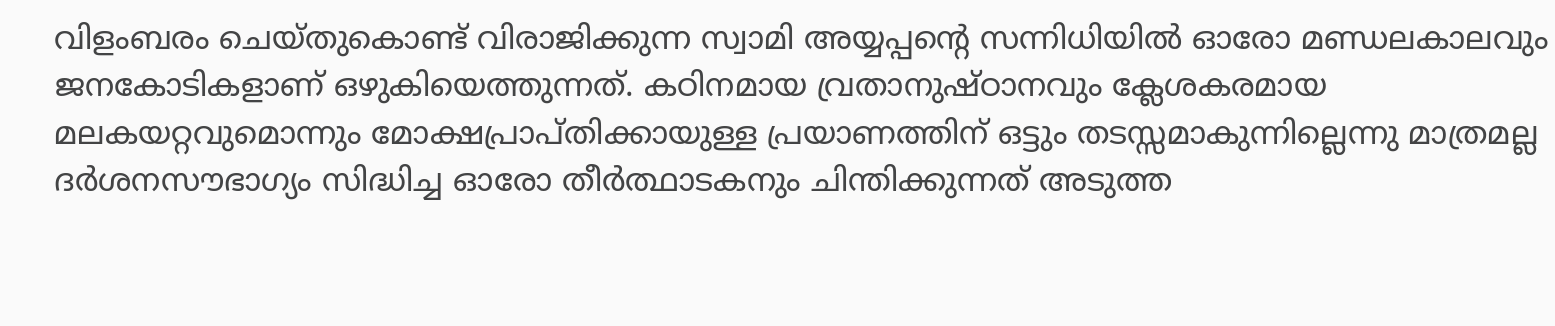വിളംബരം ചെയ്തുകൊണ്ട് വിരാജിക്കുന്ന സ്വാമി അയ്യപ്പന്റെ സന്നിധിയില്‍ ഓരോ മണ്ഡലകാലവും ജനകോടികളാണ് ഒഴുകിയെത്തുന്നത്. കഠിനമായ വ്രതാനുഷ്ഠാനവും ക്ലേശകരമായ മലകയറ്റവുമൊന്നും മോക്ഷപ്രാപ്തിക്കായുള്ള പ്രയാണത്തിന് ഒട്ടും തടസ്സമാകുന്നില്ലെന്നു മാത്രമല്ല ദര്‍ശനസൗഭാഗ്യം സിദ്ധിച്ച ഓരോ തീര്‍ത്ഥാടകനും ചിന്തിക്കുന്നത് അടുത്ത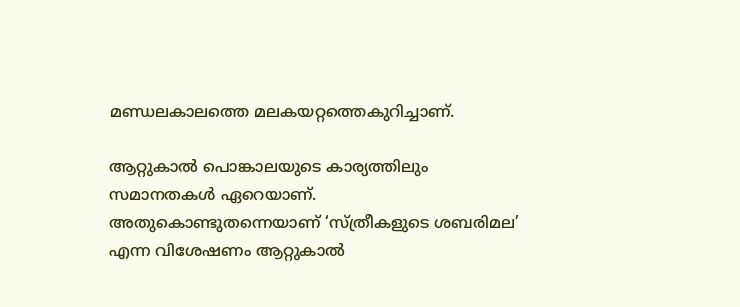മണ്ഡലകാലത്തെ മലകയറ്റത്തെകുറിച്ചാണ്.

ആറ്റുകാല്‍ പൊങ്കാലയുടെ കാര്യത്തിലും സമാനതകള്‍ ഏറെയാണ്. അതുകൊണ്ടുതന്നെയാണ് ‘സ്ത്രീകളുടെ ശബരിമല’ എന്ന വിശേഷണം ആറ്റുകാല്‍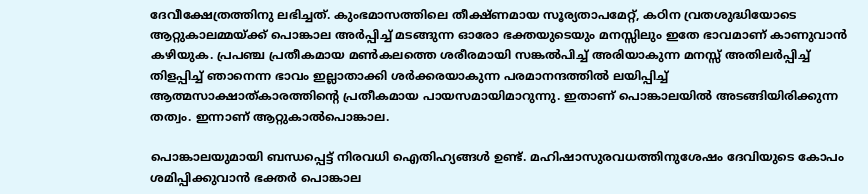ദേവീക്ഷേത്രത്തിനു ലഭിച്ചത്. കുംഭമാസത്തിലെ തീക്ഷ്ണമായ സൂര്യതാപമേറ്റ്, കഠിന വ്രതശുദ്ധിയോടെ ആറ്റുകാലമ്മയ്‌ക്ക് പൊങ്കാല അര്‍പ്പിച്ച് മടങ്ങുന്ന ഓരോ ഭക്തയുടെയും മനസ്സിലും ഇതേ ഭാവമാണ് കാണുവാന്‍ കഴിയുക. പ്രപഞ്ച പ്രതീകമായ മണ്‍കലത്തെ ശരീരമായി സങ്കല്‍പിച്ച് അരിയാകുന്ന മനസ്സ് അതിലര്‍പ്പിച്ച് തിളപ്പിച്ച് ഞാനെന്ന ഭാവം ഇല്ലാതാക്കി ശര്‍ക്കരയാകുന്ന പരമാനന്ദത്തില്‍ ലയിപ്പിച്ച് ആത്മസാക്ഷാത്കാരത്തിന്റെ പ്രതീകമായ പായസമായിമാറുന്നു. ഇതാണ് പൊങ്കാലയില്‍ അടങ്ങിയിരിക്കുന്ന തത്വം. ഇന്നാണ് ആറ്റുകാല്‍പൊങ്കാല.

പൊങ്കാലയുമായി ബന്ധപ്പെട്ട് നിരവധി ഐതിഹ്യങ്ങള്‍ ഉണ്ട്. മഹിഷാസുരവധത്തിനുശേഷം ദേവിയുടെ കോപം ശമിപ്പിക്കുവാന്‍ ഭക്തര്‍ പൊങ്കാല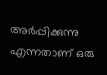അര്‍പ്പിക്കുന്നു എന്നതാണ് ഒരു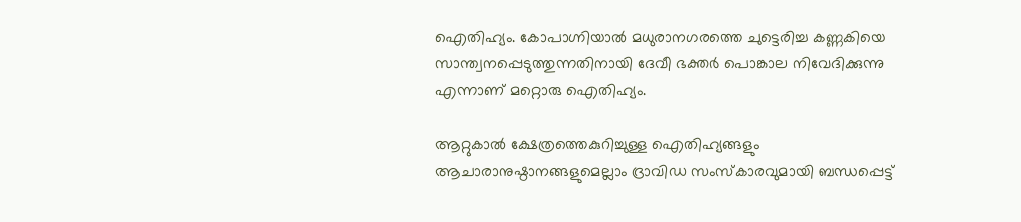ഐതിഹ്യം. കോപാഗ്നിയാല്‍ മധുരാനഗരത്തെ ചുട്ടെരിച്ച കണ്ണകിയെ സാന്ത്വനപ്പെടുത്തുന്നതിനായി ദേവീ ഭക്തര്‍ പൊങ്കാല നിവേദിക്കുന്നു എന്നാണ് മറ്റൊരു ഐതിഹ്യം.

ആറ്റുകാല്‍ ക്ഷേത്രത്തെകുറിച്ചുള്ള ഐതിഹ്യങ്ങളും ആചാരാനുഷ്ഠാനങ്ങളുമെല്ലാം ദ്രാവിഡ സംസ്‌കാരവുമായി ബന്ധപ്പെട്ട്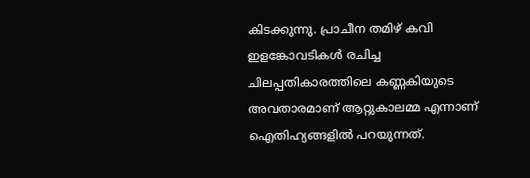കിടക്കുന്നു. പ്രാചീന തമിഴ് കവി ഇളങ്കോവടികള്‍ രചിച്ച ചിലപ്പതികാരത്തിലെ കണ്ണകിയുടെ അവതാരമാണ് ആറ്റുകാലമ്മ എന്നാണ് ഐതിഹ്യങ്ങളില്‍ പറയുന്നത്.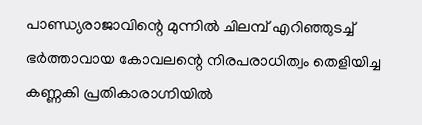പാണ്ഡ്യരാജാവിന്റെ മുന്നില്‍ ചിലമ്പ് എറിഞ്ഞുടച്ച് ഭര്‍ത്താവായ കോവലന്റെ നിരപരാധിത്വം തെളിയിച്ച കണ്ണകി പ്രതികാരാഗ്നിയില്‍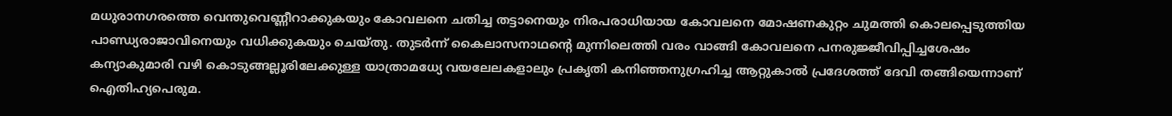മധുരാനഗരത്തെ വെന്തുവെണ്ണീറാക്കുകയും കോവലനെ ചതിച്ച തട്ടാനെയും നിരപരാധിയായ കോവലനെ മോഷണകുറ്റം ചുമത്തി കൊലപ്പെടുത്തിയ പാണ്ഡ്യരാജാവിനെയും വധിക്കുകയും ചെയ്തു. തുടര്‍ന്ന് കൈലാസനാഥന്റെ മുന്നിലെത്തി വരം വാങ്ങി കോവലനെ പനരുജ്ജീവിപ്പിച്ചശേഷം കന്യാകുമാരി വഴി കൊടുങ്ങല്ലൂരിലേക്കുള്ള യാത്രാമധ്യേ വയലേലകളാലും പ്രകൃതി കനിഞ്ഞനുഗ്രഹിച്ച ആറ്റുകാല്‍ പ്രദേശത്ത് ദേവി തങ്ങിയെന്നാണ് ഐതിഹ്യപെരുമ.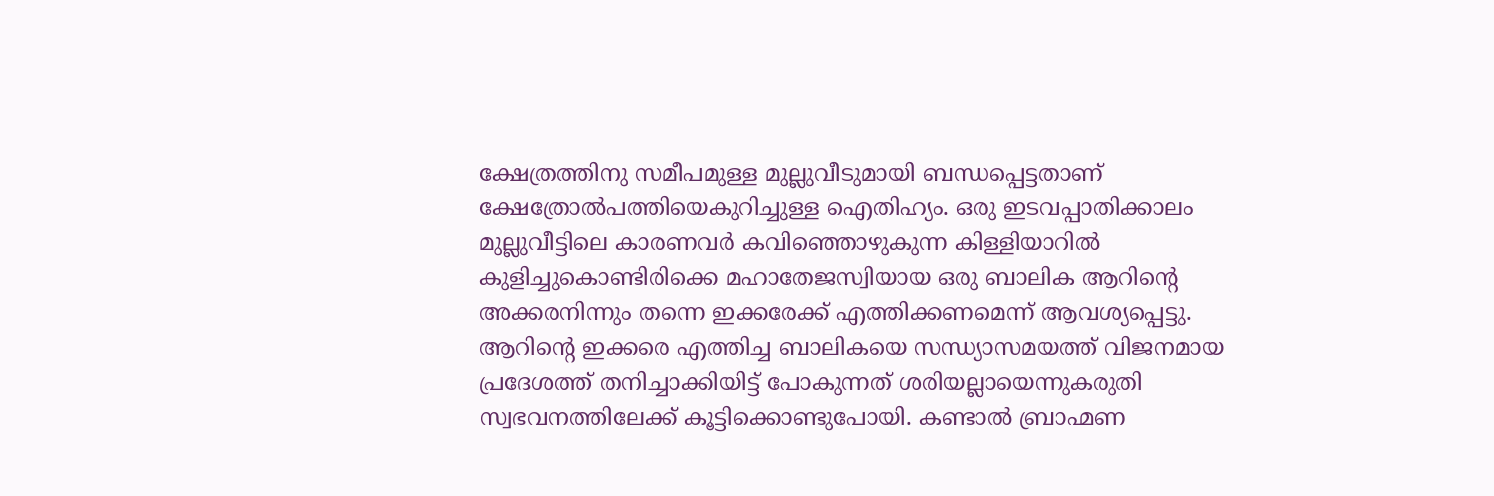ക്ഷേത്രത്തിനു സമീപമുള്ള മുല്ലുവീടുമായി ബന്ധപ്പെട്ടതാണ് ക്ഷേത്രോല്‍പത്തിയെകുറിച്ചുള്ള ഐതിഹ്യം. ഒരു ഇടവപ്പാതിക്കാലം മുല്ലുവീട്ടിലെ കാരണവര്‍ കവിഞ്ഞൊഴുകുന്ന കിള്ളിയാറില്‍ കുളിച്ചുകൊണ്ടിരിക്കെ മഹാതേജസ്വിയായ ഒരു ബാലിക ആറിന്റെ അക്കരനിന്നും തന്നെ ഇക്കരേക്ക് എത്തിക്കണമെന്ന് ആവശ്യപ്പെട്ടു.  ആറിന്റെ ഇക്കരെ എത്തിച്ച ബാലികയെ സന്ധ്യാസമയത്ത് വിജനമായ പ്രദേശത്ത് തനിച്ചാക്കിയിട്ട് പോകുന്നത് ശരിയല്ലായെന്നുകരുതി സ്വഭവനത്തിലേക്ക് കൂട്ടിക്കൊണ്ടുപോയി. കണ്ടാല്‍ ബ്രാഹ്മണ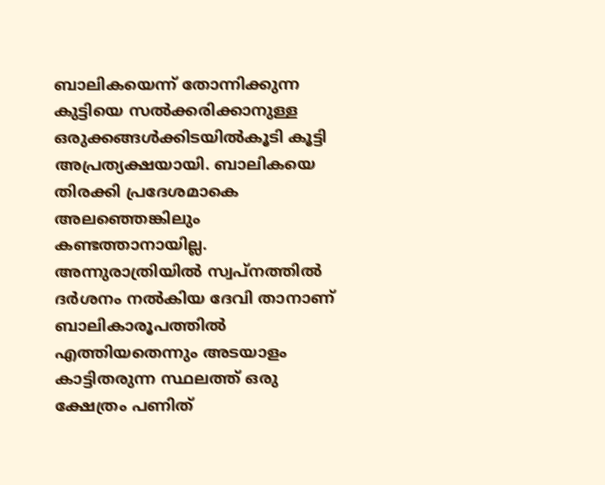ബാലികയെന്ന് തോന്നിക്കുന്ന കുട്ടിയെ സല്‍ക്കരിക്കാനുള്ള ഒരുക്കങ്ങള്‍ക്കിടയില്‍കൂടി കൂട്ടി അപ്രത്യക്ഷയായി. ബാലികയെ തിരക്കി പ്രദേശമാകെ അലഞ്ഞെങ്കിലും കണ്ടത്താനായില്ല. അന്നുരാത്രിയില്‍ സ്വപ്നത്തില്‍ ദര്‍ശനം നല്‍കിയ ദേവി താനാണ് ബാലികാരൂപത്തില്‍ എത്തിയതെന്നും അടയാളം കാട്ടിതരുന്ന സ്ഥലത്ത് ഒരു ക്ഷേത്രം പണിത്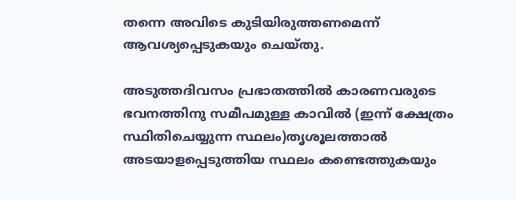തന്നെ അവിടെ കുടിയിരുത്തണമെന്ന് ആവശ്യപ്പെടുകയും ചെയ്തു.

അടുത്തദിവസം പ്രഭാതത്തില്‍ കാരണവരുടെ ഭവനത്തിനു സമീപമുള്ള കാവില്‍ (ഇന്ന് ക്ഷേത്രം സ്ഥിതിചെയ്യുന്ന സ്ഥലം)തൃശൂലത്താല്‍ അടയാളപ്പെടുത്തിയ സ്ഥലം കണ്ടെത്തുകയും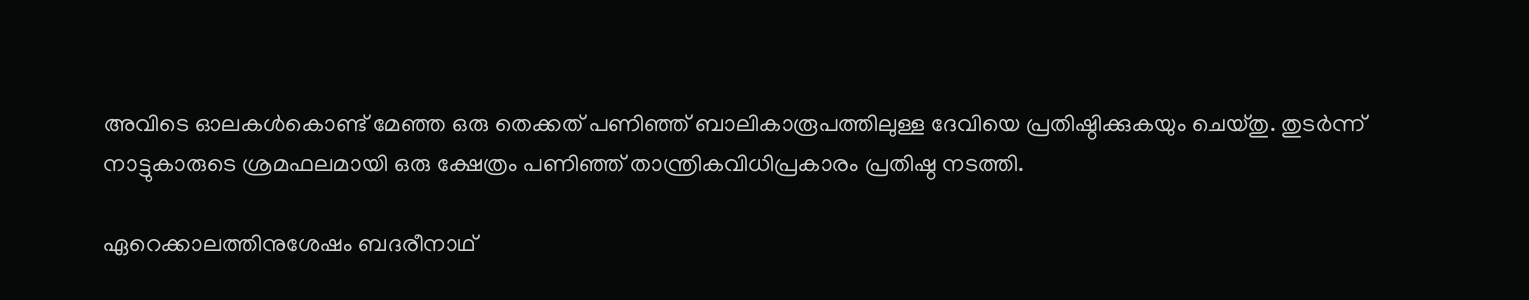അവിടെ ഓലകള്‍കൊണ്ട് മേഞ്ഞ ഒരു തെക്കത് പണിഞ്ഞ് ബാലികാരൂപത്തിലുള്ള ദേവിയെ പ്രതിഷ്ഠിക്കുകയും ചെയ്തു. തുടര്‍ന്ന് നാട്ടുകാരുടെ ശ്രമഫലമായി ഒരു ക്ഷേത്രം പണിഞ്ഞ് താന്ത്രികവിധിപ്രകാരം പ്രതിഷ്ഠ നടത്തി.

ഏറെക്കാലത്തിനുശേഷം ബദരീനാഥ്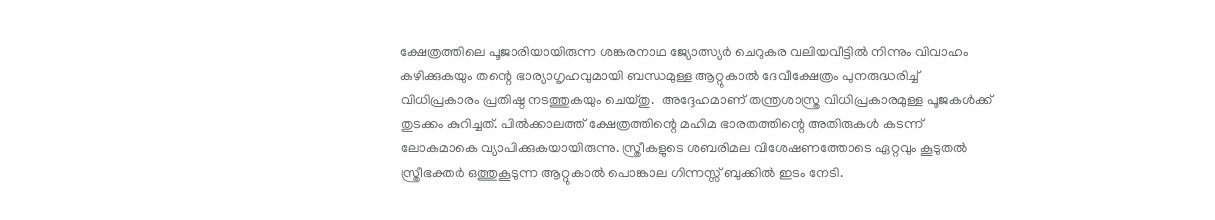ക്ഷേത്രത്തിലെ പൂജാരിയായിരുന്ന ശങ്കരനാഥ ജ്യോത്സ്യര്‍ ചെറുകര വലിയവീട്ടില്‍ നിന്നും വിവാഹം കഴിക്കുകയും തന്റെ ഭാര്യാഗൃഹവുമായി ബന്ധമുള്ള ആറ്റുകാല്‍ ദേവീക്ഷേത്രം പുനരുദ്ധരിച്ച് വിധിപ്രകാരം പ്രതിഷ്ഠ നടത്തുകയും ചെയ്തു.  അദ്ദേഹമാണ് തന്ത്രശാസ്ത്ര വിധിപ്രകാരമുള്ള പൂജകള്‍ക്ക് തുടക്കം കുറിച്ചത്. പില്‍ക്കാലത്ത് ക്ഷേത്രത്തിന്റെ മഹിമ ഭാരതത്തിന്റെ അതിരുകള്‍ കടന്ന് ലോകമാകെ വ്യാപിക്കുകയായിരുന്നു. സ്ത്രീകളുടെ ശബരിമല വിശേഷണത്തോടെ ഏറ്റവും കൂടുതല്‍ സ്ത്രീഭക്തര്‍ ഒത്തുകൂടുന്ന ആറ്റുകാല്‍ പൊങ്കാല ഗിന്നസ്സ് ബുക്കില്‍ ഇടം നേടി.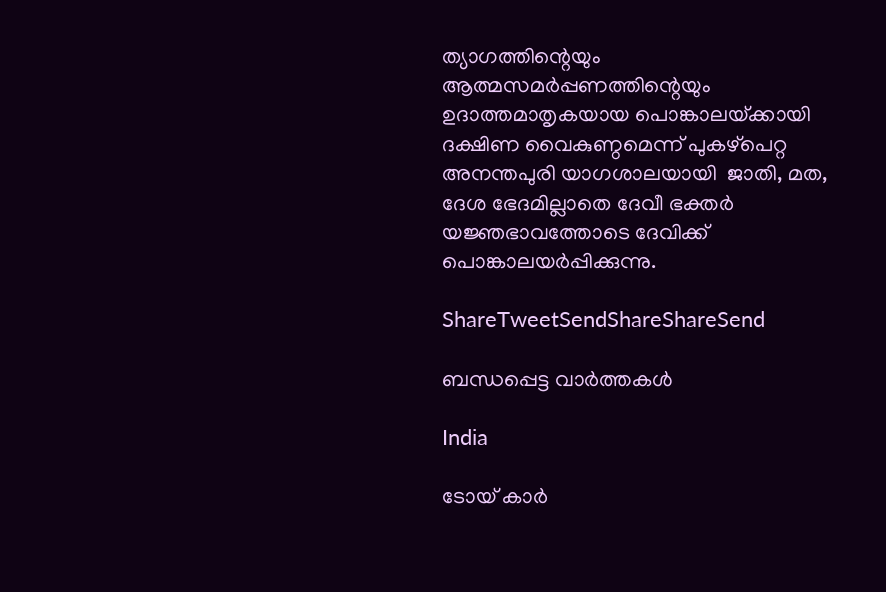ത്യാഗത്തിന്റെയും ആത്മസമര്‍പ്പണത്തിന്റെയും ഉദാത്തമാതൃകയായ പൊങ്കാലയ്‌ക്കായി ദക്ഷിണ വൈകുണ്ഠമെന്ന് പുകഴ്‌പെറ്റ അനന്തപുരി യാഗശാലയായി  ജാതി, മത, ദേശ ഭേദമില്ലാതെ ദേവീ ഭക്തര്‍ യജ്ഞഭാവത്തോടെ ദേവിക്ക് പൊങ്കാലയര്‍പ്പിക്കുന്നു.

ShareTweetSendShareShareSend

ബന്ധപ്പെട്ട വാര്‍ത്തകള്‍

India

ടോയ് കാർ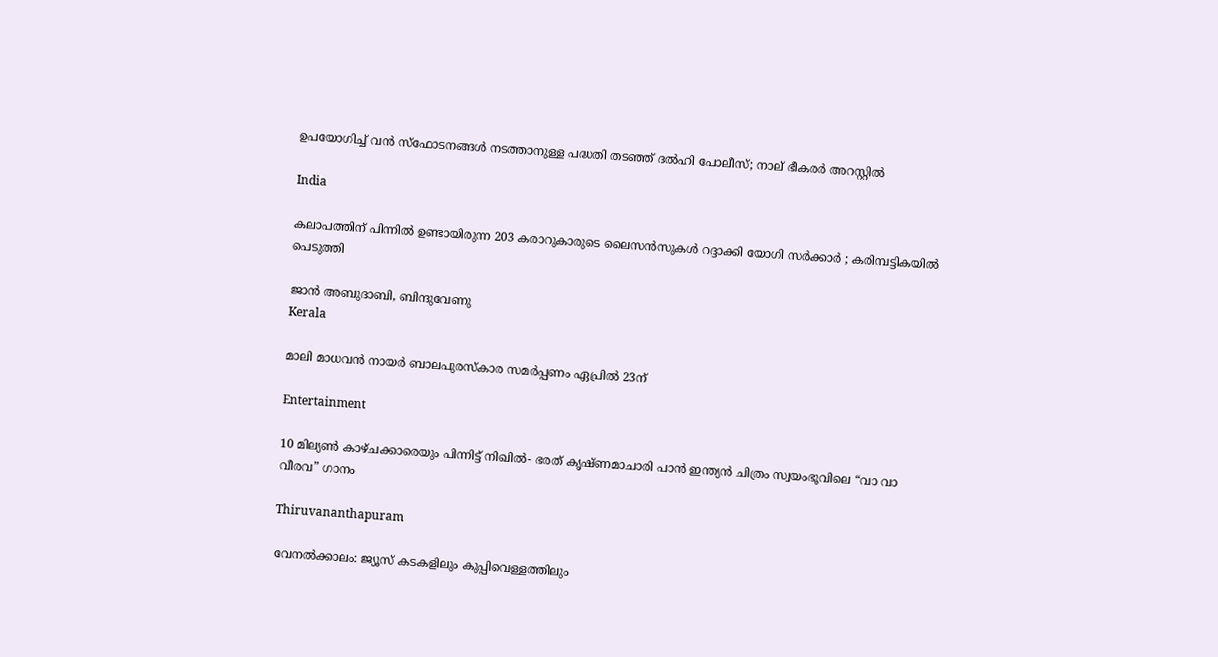ഉപയോഗിച്ച് വൻ സ്ഫോടനങ്ങൾ നടത്താനുള്ള പദ്ധതി തടഞ്ഞ് ദൽഹി പോലീസ്; നാല് ഭീകരർ അറസ്റ്റിൽ

India

കലാപത്തിന് പിന്നിൽ ഉണ്ടായിരുന്ന 203 കരാറുകാരുടെ ലൈസൻസുകൾ റദ്ദാക്കി യോഗി സർക്കാർ ; കരിമ്പട്ടികയിൽ പെടുത്തി

ജാൻ അബുദാബി, ബിന്ദുവേണു
Kerala

മാലി മാധവൻ നായർ ബാലപുരസ്കാര സമർപ്പണം ഏപ്രിൽ 23ന്

Entertainment

10 മില്യൺ കാഴ്ചക്കാരെയും പിന്നിട്ട് നിഖിൽ- ഭരത് കൃഷ്ണമാചാരി പാൻ ഇന്ത്യൻ ചിത്രം സ്വയംഭൂവിലെ “വാ വാ വീരവ” ഗാനം

Thiruvananthapuram

വേനല്‍ക്കാലം: ജ്യൂസ് കടകളിലും കുപ്പിവെള്ളത്തിലും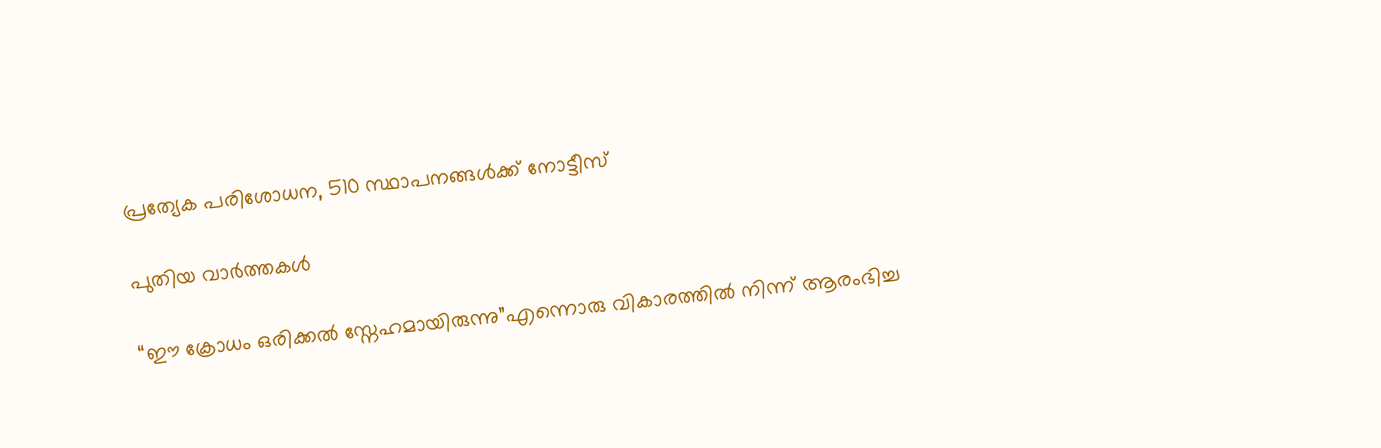പ്രത്യേക പരിശോധന, 510 സ്ഥാപനങ്ങള്‍ക്ക് നോട്ടീസ്

പുതിയ വാര്‍ത്തകള്‍

“ഈ ക്രോധം ഒരിക്കൽ സ്നേഹമായിരുന്നു”എന്നൊരു വികാരത്തിൽ നിന്ന് ആരംഭിച്ച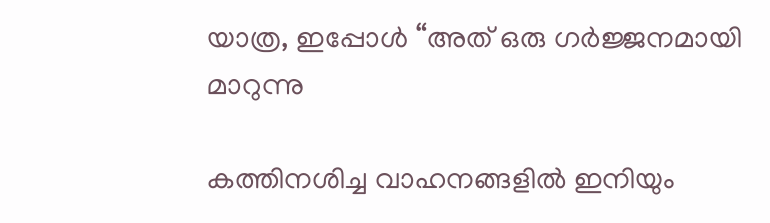യാത്ര, ഇപ്പോൾ “അത് ഒരു ഗർജ്ജനമായി മാറുന്നു

കത്തിനശിച്ച വാഹനങ്ങളില്‍ ഇനിയും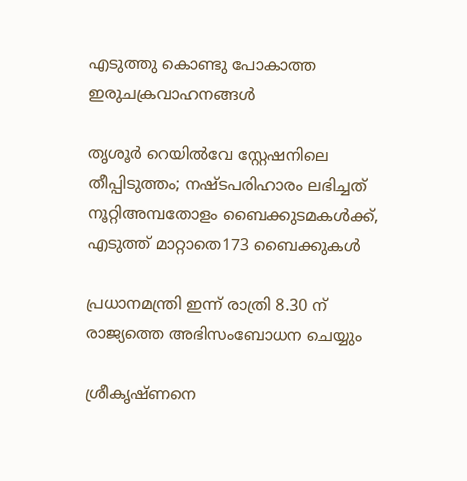എടുത്തു കൊണ്ടു പോകാത്ത ഇരുചക്രവാഹനങ്ങള്‍

തൃശൂര്‍ റെയില്‍വേ സ്റ്റേഷനിലെ തീപ്പിടുത്തം; നഷ്ടപരിഹാരം ലഭിച്ചത് നൂറ്റിഅമ്പതോളം ബൈക്കുടമകള്‍ക്ക്, എടുത്ത് മാറ്റാതെ173 ബൈക്കുകള്‍

പ്രധാനമന്ത്രി ഇന്ന് രാത്രി 8.30 ന് രാജ്യത്തെ അഭിസംബോധന ചെയ്യും

ശ്രീകൃഷ്ണനെ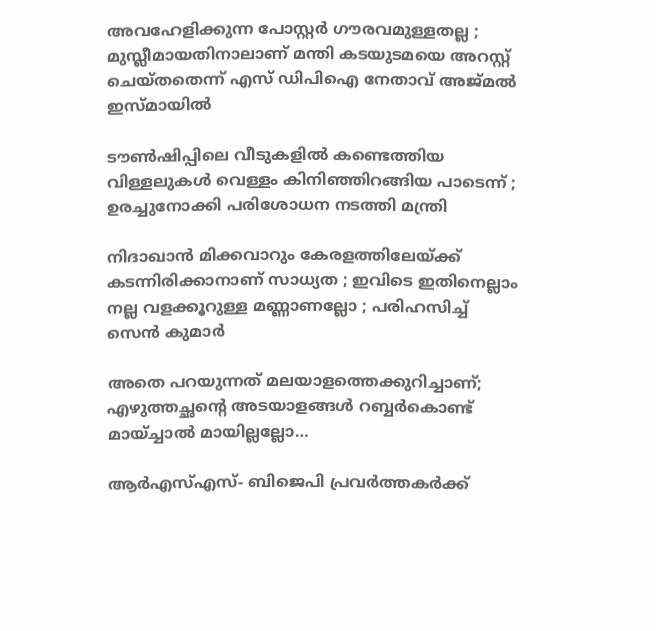അവഹേളിക്കുന്ന പോസ്റ്റർ ഗൗരവമുള്ളതല്ല ; മുസ്ലീമായതിനാലാണ് മന്തി കടയുടമയെ അറസ്റ്റ് ചെയ്തതെന്ന് എസ് ഡിപിഐ നേതാവ് അജ്മൽ ഇസ്മായിൽ

ടൗണ്‍ഷിപ്പിലെ വീടുകളില്‍ കണ്ടെത്തിയ വിള്ളലുകൾ വെള്ളം കിനിഞ്ഞിറങ്ങിയ പാടെന്ന് ; ഉരച്ചുനോക്കി പരിശോധന നടത്തി മന്ത്രി

നിദാഖാൻ മിക്കവാറും കേരളത്തിലേയ്‌ക്ക് കടന്നിരിക്കാനാണ് സാധ്യത ; ഇവിടെ ഇതിനെല്ലാം നല്ല വളക്കൂറുള്ള മണ്ണാണല്ലോ ; പരിഹസിച്ച് സെൻ കുമാർ

അതെ പറയുന്നത് മലയാളത്തെക്കുറിച്ചാണ്; എഴുത്തച്ഛന്റെ അടയാളങ്ങൾ റബ്ബർകൊണ്ട് മായ്ച്ചാൽ മായില്ലല്ലോ…

ആർഎസ്എസ്- ബിജെപി പ്രവർത്തകർക്ക്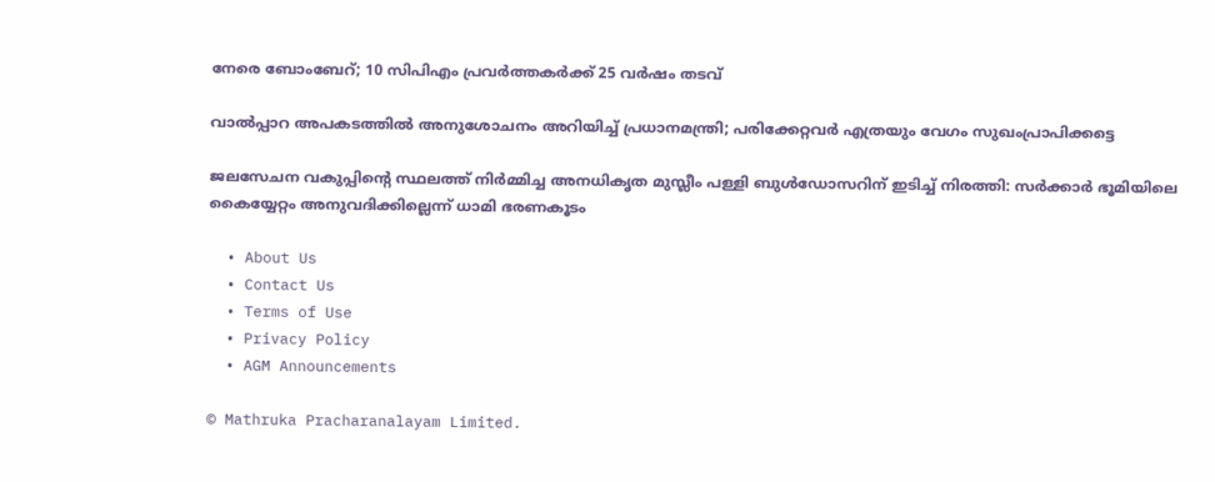നേരെ ബോംബേറ്; 10 സിപിഎം പ്രവർത്തകർക്ക് 25 വർഷം തടവ്

വാൽപ്പാറ അപകടത്തിൽ അനുശോചനം അറിയിച്ച് പ്രധാനമന്ത്രി; പരിക്കേറ്റവർ എത്രയും വേഗം സുഖംപ്രാപിക്കട്ടെ

ജലസേചന വകുപ്പിന്റെ സ്ഥലത്ത് നിർമ്മിച്ച അനധികൃത മുസ്ലീം പള്ളി ബുൾഡോസറിന് ഇടിച്ച് നിരത്തി: സർക്കാർ ഭൂമിയിലെ കൈയ്യേറ്റം അനുവദിക്കില്ലെന്ന് ധാമി ഭരണകൂടം

  • About Us
  • Contact Us
  • Terms of Use
  • Privacy Policy
  • AGM Announcements

© Mathruka Pracharanalayam Limited.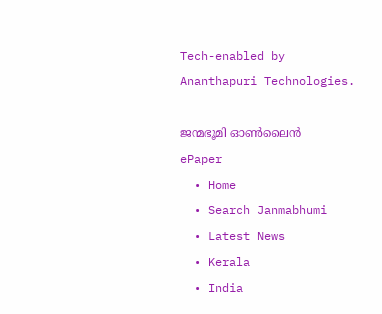Tech-enabled by Ananthapuri Technologies.

ജന്മഭൂമി ഓണ്‍ലൈന്‍
ePaper
  • Home
  • Search Janmabhumi
  • Latest News
  • Kerala
  • India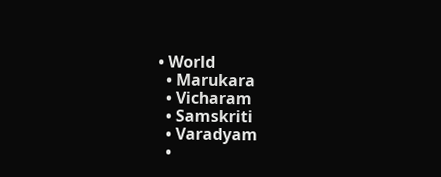• World
  • Marukara
  • Vicharam
  • Samskriti
  • Varadyam
  •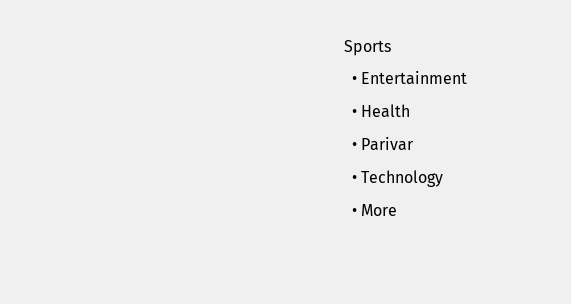Sports
  • Entertainment
  • Health
  • Parivar
  • Technology
  • More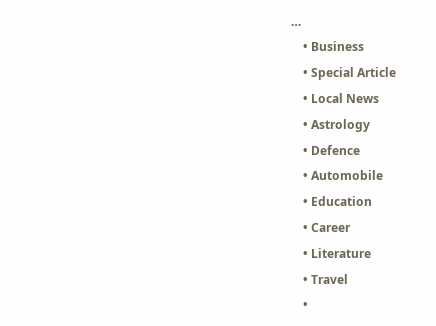…
    • Business
    • Special Article
    • Local News
    • Astrology
    • Defence
    • Automobile
    • Education
    • Career
    • Literature
    • Travel
    •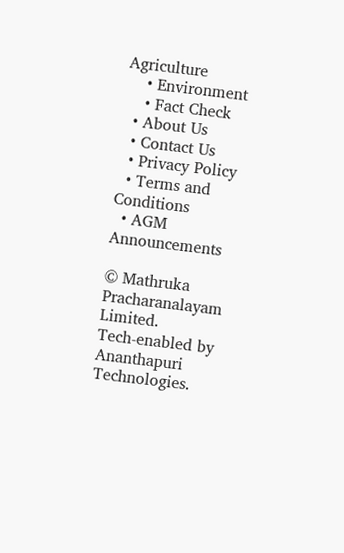Agriculture
    • Environment
    • Fact Check
  • About Us
  • Contact Us
  • Privacy Policy
  • Terms and Conditions
  • AGM Announcements

© Mathruka Pracharanalayam Limited.
Tech-enabled by Ananthapuri Technologies.